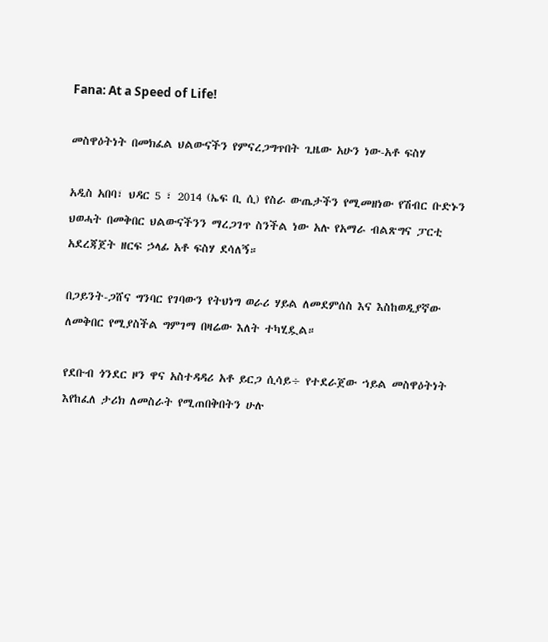Fana: At a Speed of Life!

መስዋዕትነት በመክፈል ህልውናችን የምናረጋግጥበት ጊዜው አሁን ነው-አቶ ፍስሃ

አዲስ አበባ፣ ህዳር 5 ፣ 2014 (ኤፍ ቢ ሲ) የስራ ውጤታችን የሚመዘነው የሽብር ቡድኑን ህወሓት በመቅበር ህልውናችንን ማረጋገጥ ስንችል ነው አሉ የአማራ ብልጽግና ፓርቲ አደረጃጀት ዘርፍ ኃላፊ አቶ ፍስሃ ደሳለኝ።

በጋይንት-ጋሸና ግንባር የገባውን የትህነግ ወራሪ ሃይል ለመደምሰስ እና እስከወዲያኛው ለመቅበር የሚያስችል ግምገማ በዛሬው እለት ተካሂዷል።

የደቡብ ጎንደር ዞን ዋና አስተዳዳሪ አቶ ይርጋ ሲሳይ÷ የተደራጀው ኀይል መስዋዕትነት እየከፈለ ታሪክ ለመስራት የሚጠበቅበትን ሁሉ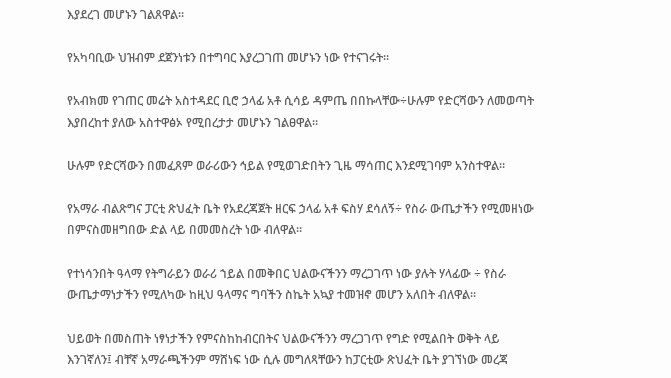እያደረገ መሆኑን ገልጸዋል።

የአካባቢው ህዝብም ደጀንነቱን በተግባር እያረጋገጠ መሆኑን ነው የተናገሩት።

የአብክመ የገጠር መሬት አስተዳደር ቢሮ ኃላፊ አቶ ሲሳይ ዳምጤ በበኩላቸው÷ሁሉም የድርሻውን ለመወጣት እያበረከተ ያለው አስተዋፅኦ የሚበረታታ መሆኑን ገልፀዋል።

ሁሉም የድርሻውን በመፈጸም ወራሪውን ኅይል የሚወገድበትን ጊዜ ማሳጠር እንደሚገባም አንስተዋል።

የአማራ ብልጽግና ፓርቲ ጽህፈት ቤት የአደረጃጀት ዘርፍ ኃላፊ አቶ ፍስሃ ደሳለኝ÷ የስራ ውጤታችን የሚመዘነው በምናስመዘግበው ድል ላይ በመመስረት ነው ብለዋል።

የተነሳንበት ዓላማ የትግራይን ወራሪ ኀይል በመቅበር ህልውናችንን ማረጋገጥ ነው ያሉት ሃላፊው ÷ የስራ ውጤታማነታችን የሚለካው ከዚህ ዓላማና ግባችን ስኬት አኳያ ተመዝኖ መሆን አለበት ብለዋል።

ህይወት በመስጠት ነፃነታችን የምናስከከብርበትና ህልውናችንን ማረጋገጥ የግድ የሚልበት ወቅት ላይ እንገኛለን፤ ብቸኛ አማራጫችንም ማሸነፍ ነው ሲሉ መግለጻቸውን ከፓርቲው ጽህፈት ቤት ያገኘነው መረጃ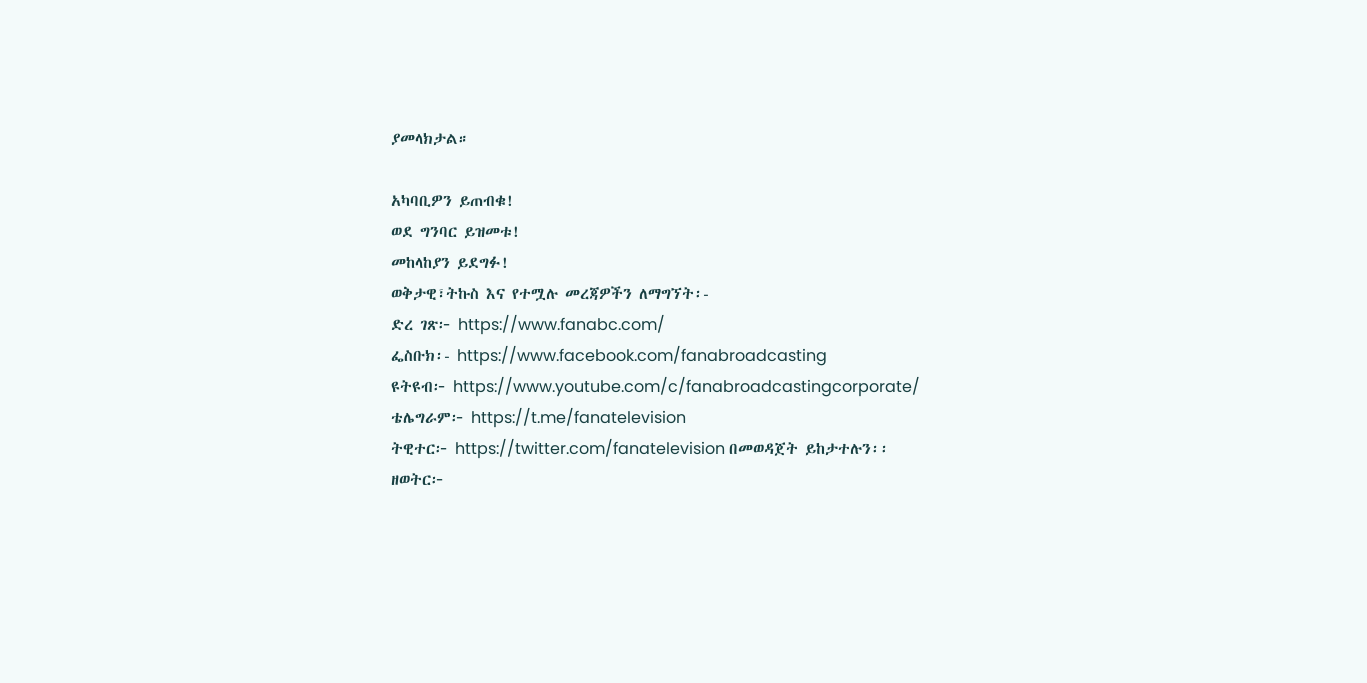ያመላክታል።

አካባቢዎን ይጠብቁ!
ወደ ግንባር ይዝመቱ!
መከላከያን ይደግፉ!
ወቅታዊ፣ትኩስ እና የተሟሉ መረጃዎችን ለማግኘት፡-
ድረ ገጽ፦ https://www.fanabc.com/
ፌስቡክ፡- https://www.facebook.com/fanabroadcasting
ዩትዩብ፦ https://www.youtube.com/c/fanabroadcastingcorporate/
ቴሌግራም፦ https://t.me/fanatelevision
ትዊተር፦ https://twitter.com/fanatelevision በመወዳጀት ይከታተሉን፡፡
ዘወትር፦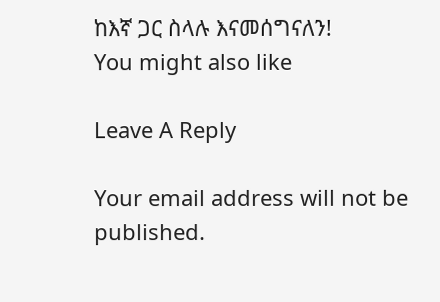ከእኛ ጋር ስላሉ እናመሰግናለን!
You might also like

Leave A Reply

Your email address will not be published.